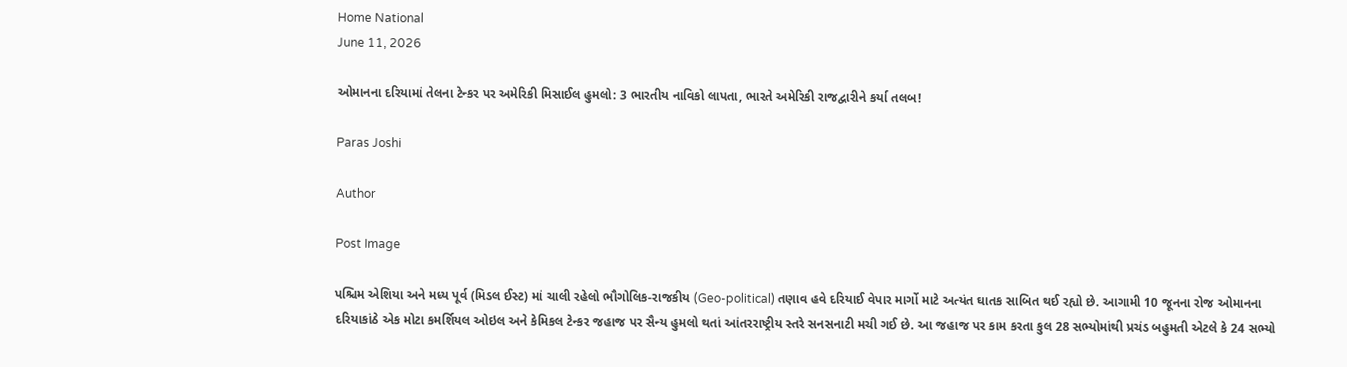Home National
June 11, 2026

ઓમાનના દરિયામાં તેલના ટેન્કર પર અમેરિકી મિસાઈલ હુમલો: 3 ભારતીય નાવિકો લાપતા, ભારતે અમેરિકી રાજદ્વારીને કર્યા તલબ!

Paras Joshi

Author

Post Image

પશ્ચિમ એશિયા અને મધ્ય પૂર્વ (મિડલ ઈસ્ટ) માં ચાલી રહેલો ભૌગોલિક-રાજકીય (Geo-political) તણાવ હવે દરિયાઈ વેપાર માર્ગો માટે અત્યંત ઘાતક સાબિત થઈ રહ્યો છે. આગામી 10 જૂનના રોજ ઓમાનના દરિયાકાંઠે એક મોટા કમર્શિયલ ઓઇલ અને કેમિકલ ટેન્કર જહાજ પર સૈન્ય હુમલો થતાં આંતરરાષ્ટ્રીય સ્તરે સનસનાટી મચી ગઈ છે. આ જહાજ પર કામ કરતા કુલ 28 સભ્યોમાંથી પ્રચંડ બહુમતી એટલે કે 24 સભ્યો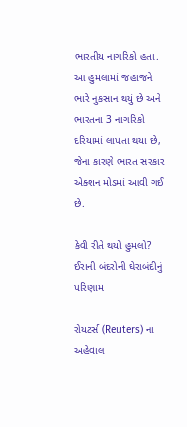ભારતીય નાગરિકો હતા. આ હુમલામાં જહાજને ભારે નુકસાન થયું છે અને ભારતના 3 નાગરિકો દરિયામાં લાપતા થયા છે, જેના કારણે ભારત સરકાર એક્શન મોડમાં આવી ગઈ છે.

કેવી રીતે થયો હુમલો? ઈરાની બંદરોની ઘેરાબંદીનું પરિણામ

રોયટર્સ (Reuters) ના અહેવાલ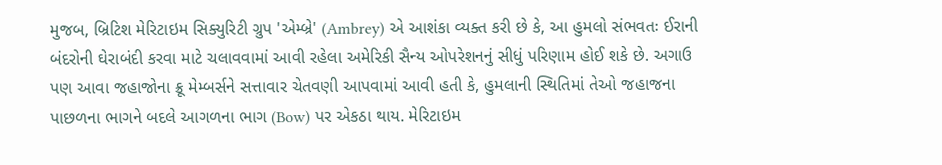મુજબ, બ્રિટિશ મેરિટાઇમ સિક્યુરિટી ગ્રુપ 'એમ્બ્રે' (Ambrey) એ આશંકા વ્યક્ત કરી છે કે, આ હુમલો સંભવતઃ ઈરાની બંદરોની ઘેરાબંદી કરવા માટે ચલાવવામાં આવી રહેલા અમેરિકી સૈન્ય ઓપરેશનનું સીધું પરિણામ હોઈ શકે છે. અગાઉ પણ આવા જહાજોના ક્રૂ મેમ્બર્સને સત્તાવાર ચેતવણી આપવામાં આવી હતી કે, હુમલાની સ્થિતિમાં તેઓ જહાજના પાછળના ભાગને બદલે આગળના ભાગ (Bow) પર એકઠા થાય. મેરિટાઇમ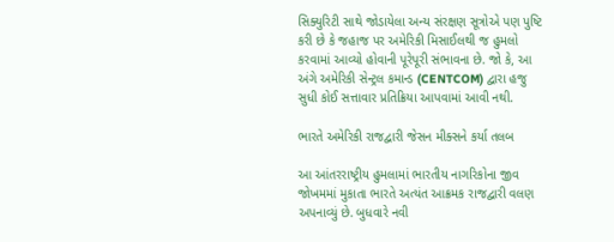સિક્યુરિટી સાથે જોડાયેલા અન્ય સંરક્ષણ સૂત્રોએ પણ પુષ્ટિ કરી છે કે જહાજ પર અમેરિકી મિસાઈલથી જ હુમલો કરવામાં આવ્યો હોવાની પૂરેપૂરી સંભાવના છે. જો કે, આ અંગે અમેરિકી સેન્ટ્રલ કમાન્ડ (CENTCOM) દ્વારા હજુ સુધી કોઈ સત્તાવાર પ્રતિક્રિયા આપવામાં આવી નથી.

ભારતે અમેરિકી રાજદ્વારી જેસન મીક્સને કર્યા તલબ

આ આંતરરાષ્ટ્રીય હુમલામાં ભારતીય નાગરિકોના જીવ જોખમમાં મુકાતા ભારતે અત્યંત આક્રમક રાજદ્વારી વલણ અપનાવ્યું છે. બુધવારે નવી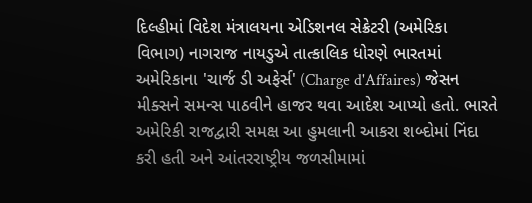દિલ્હીમાં વિદેશ મંત્રાલયના એડિશનલ સેક્રેટરી (અમેરિકા વિભાગ) નાગરાજ નાયડુએ તાત્કાલિક ધોરણે ભારતમાં અમેરિકાના 'ચાર્જ ડી અફેર્સ' (Charge d'Affaires) જેસન મીક્સને સમન્સ પાઠવીને હાજર થવા આદેશ આપ્યો હતો. ભારતે અમેરિકી રાજદ્વારી સમક્ષ આ હુમલાની આકરા શબ્દોમાં નિંદા કરી હતી અને આંતરરાષ્ટ્રીય જળસીમામાં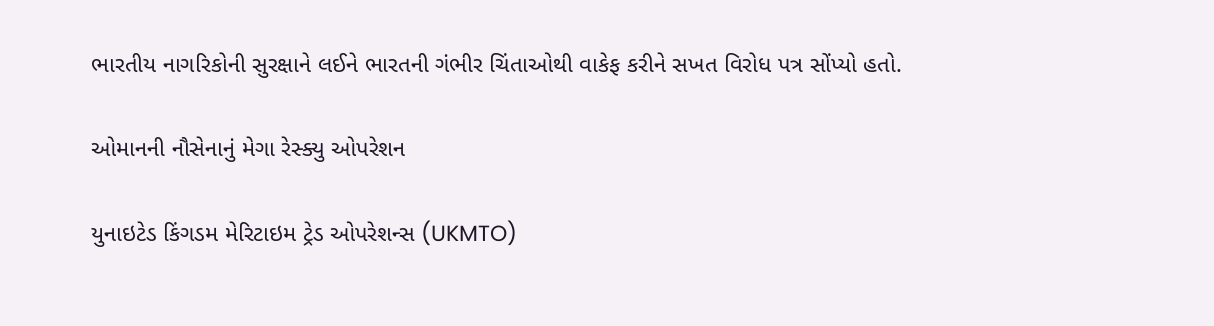ભારતીય નાગરિકોની સુરક્ષાને લઈને ભારતની ગંભીર ચિંતાઓથી વાકેફ કરીને સખત વિરોધ પત્ર સોંપ્યો હતો.

ઓમાનની નૌસેનાનું મેગા રેસ્ક્યુ ઓપરેશન

યુનાઇટેડ કિંગડમ મેરિટાઇમ ટ્રેડ ઓપરેશન્સ (UKMTO)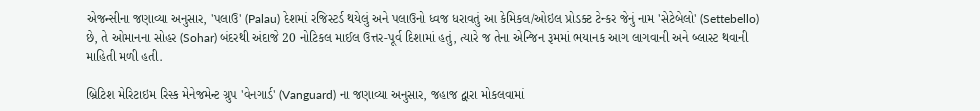એજન્સીના જણાવ્યા અનુસાર, 'પલાઉ' (Palau) દેશમાં રજિસ્ટર્ડ થયેલું અને પલાઉનો ધ્વજ ધરાવતું આ કેમિકલ/ઓઇલ પ્રોડક્ટ ટેન્કર જેનું નામ 'સેટેબેલો' (Settebello) છે, તે ઓમાનના સોહર (Sohar) બંદરથી અંદાજે 20 નોટિકલ માઈલ ઉત્તર-પૂર્વ દિશામાં હતું, ત્યારે જ તેના એન્જિન રૂમમાં ભયાનક આગ લાગવાની અને બ્લાસ્ટ થવાની માહિતી મળી હતી.

બ્રિટિશ મેરિટાઇમ રિસ્ક મેનેજમેન્ટ ગ્રુપ 'વેનગાર્ડ' (Vanguard) ના જણાવ્યા અનુસાર, જહાજ દ્વારા મોકલવામાં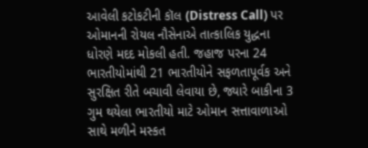આવેલી કટોકટીની કૉલ (Distress Call) પર ઓમાનની રોયલ નૌસેનાએ તાત્કાલિક યુદ્ધના ધોરણે મદદ મોકલી હતી. જહાજ પરના 24 ભારતીયોમાંથી 21 ભારતીયોને સફળતાપૂર્વક અને સુરક્ષિત રીતે બચાવી લેવાયા છે, જ્યારે બાકીના 3 ગુમ થયેલા ભારતીયો માટે ઓમાન સત્તાવાળાઓ સાથે મળીને મસ્કત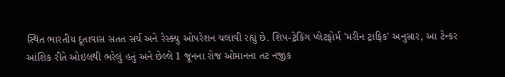સ્થિત ભારતીય દૂતાવાસ સતત સર્ચ અને રેસ્ક્યુ ઓપરેશન ચલાવી રહ્યું છે. શિપ-ટ્રેકિંગ પ્લેટફોર્મ 'મરીન ટ્રાફિક' અનુસાર, આ ટેન્કર આંશિક રીતે ઓઇલથી ભરેલું હતું અને છેલ્લે 1 જૂનના રોજ ઓમાનના તટ નજીક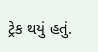ટ્રેક થયું હતું.